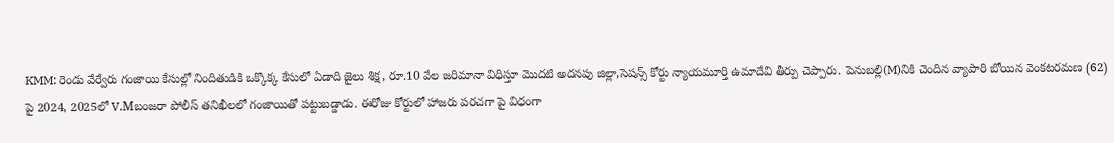KMM: రెండు వేర్వేరు గంజాయి కేసుల్లో నిందితుడికి ఒక్కొక్క కేసులో ఏడాది జైలు శిక్ష, రూ.10 వేల జరిమానా విధిస్తూ మొదటి అదనపు జిల్లా,సెషన్స్ కోర్టు న్యాయమూర్తి ఉమాదేవి తీర్పు చెప్పారు. పెనుబల్లి(M)నికి చెందిన వ్యాపారి బోయిన వెంకటరమణ (62) పై 2024, 2025లో V.Mబంజరా పోలీస్ తనిఖీలలో గంజాయితో పట్టుబడ్డాడు. ఈరోజు కోర్టులో హాజరు పరచగా పై విధంగా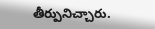తీర్పునిచ్చారు.